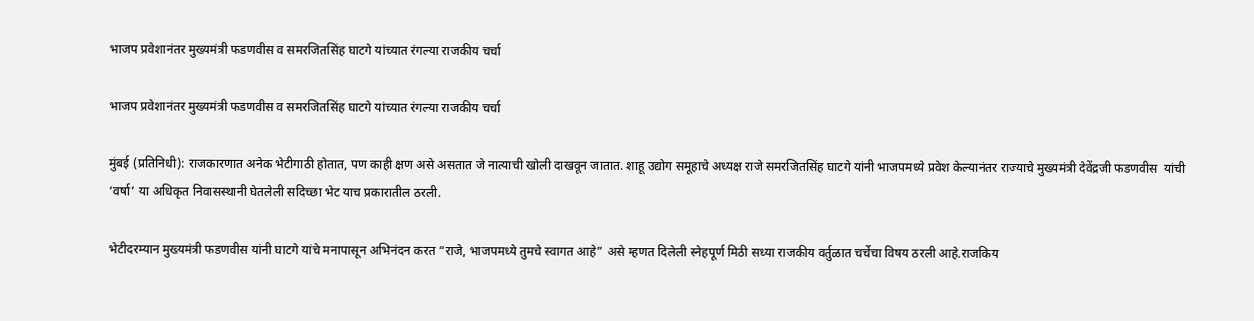भाजप प्रवेशानंतर मुख्यमंत्री फडणवीस व समरजितसिंह घाटगे यांच्यात रंगल्या राजकीय चर्चा

भाजप प्रवेशानंतर मुख्यमंत्री फडणवीस व समरजितसिंह घाटगे यांच्यात रंगल्या राजकीय चर्चा

मुंबई (प्रतिनिधी): राजकारणात अनेक भेटीगाठी होतात, पण काही क्षण असे असतात जे नात्याची खोली दाखवून जातात. शाहू उद्योग समूहाचे अध्यक्ष राजे समरजितसिंह घाटगे यांनी भाजपमध्ये प्रवेश केल्यानंतर राज्याचे मुख्यमंत्री देवेंद्रजी फडणवीस  यांची ‘वर्षा’ या अधिकृत निवासस्थानी घेतलेली सदिच्छा भेट याच प्रकारातील ठरली.

भेटीदरम्यान मुख्यमंत्री फडणवीस यांनी घाटगे यांचे मनापासून अभिनंदन करत “राजे, भाजपमध्ये तुमचे स्वागत आहे” असे म्हणत दिलेली स्नेहपूर्ण मिठी सध्या राजकीय वर्तुळात चर्चेचा विषय ठरली आहे.राजकिय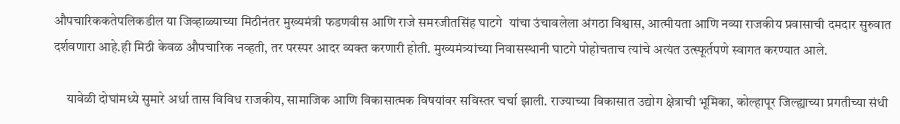औपचारिककतेपलिकडील या जिव्हाळ्याच्या मिठीनंतर मुख्यमंत्री फडणवीस आणि राजे समरजीतसिंह घाटगे  यांचा उंचावलेला अंगठा विश्वास, आत्मीयता आणि नव्या राजकीय प्रवासाची दमदार सुरुवात दर्शवणारा आहे.ही मिठी केवळ औपचारिक नव्हती, तर परस्पर आदर व्यक्त करणारी होती. मुख्यमंत्र्यांच्या निवासस्थानी घाटगे पोहोचताच त्यांचे अत्यंत उत्स्फूर्तपणे स्वागत करण्यात आले.

     यावेळी दोघांमध्ये सुमारे अर्धा तास विविध राजकीय, सामाजिक आणि विकासात्मक विषयांवर सविस्तर चर्चा झाली. राज्याच्या विकासात उद्योग क्षेत्राची भूमिका, कोल्हापूर जिल्ह्याच्या प्रगतीच्या संधी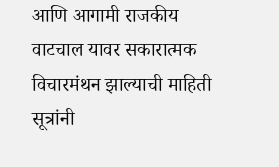आणि आगामी राजकीय वाटचाल यावर सकारात्मक विचारमंथन झाल्याची माहिती सूत्रांनी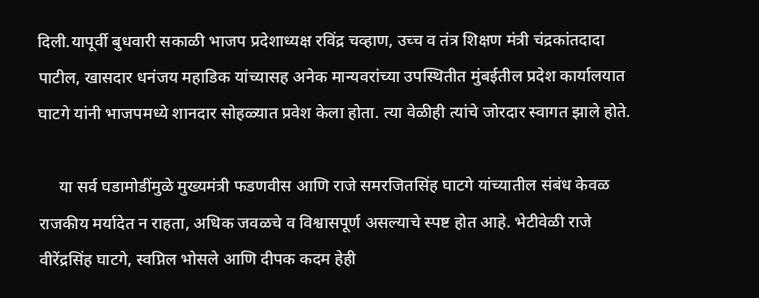दिली.यापूर्वी बुधवारी सकाळी भाजप प्रदेशाध्यक्ष रविंद्र चव्हाण, उच्च व तंत्र शिक्षण मंत्री चंद्रकांतदादा पाटील, खासदार धनंजय महाडिक यांच्यासह अनेक मान्यवरांच्या उपस्थितीत मुंबईतील प्रदेश कार्यालयात घाटगे यांनी भाजपमध्ये शानदार सोहळ्यात प्रवेश केला होता. त्या वेळीही त्यांचे जोरदार स्वागत झाले होते.

     या सर्व घडामोडींमुळे मुख्यमंत्री फडणवीस आणि राजे समरजितसिंह घाटगे यांच्यातील संबंध केवळ राजकीय मर्यादेत न राहता, अधिक जवळचे व विश्वासपूर्ण असल्याचे स्पष्ट होत आहे. भेटीवेळी राजे वीरेंद्रसिंह घाटगे, स्वप्निल भोसले आणि दीपक कदम हेही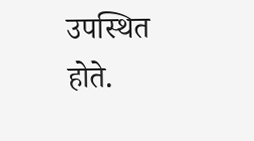उपस्थित होते.